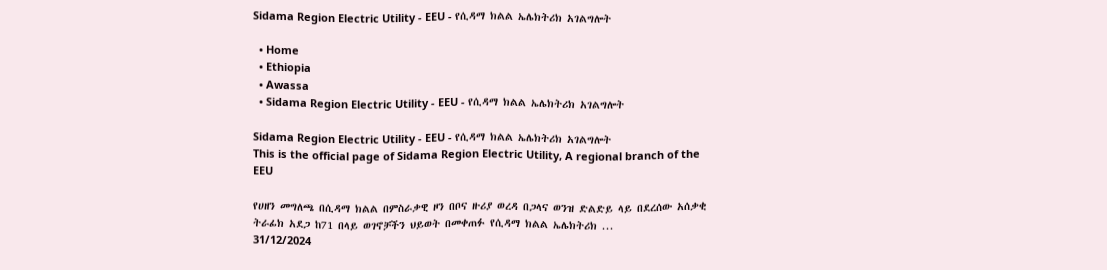Sidama Region Electric Utility - EEU - የሲዳማ ክልል ኤሌክትሪክ አገልግሎት

  • Home
  • Ethiopia
  • Awassa
  • Sidama Region Electric Utility - EEU - የሲዳማ ክልል ኤሌክትሪክ አገልግሎት

Sidama Region Electric Utility - EEU - የሲዳማ ክልል ኤሌክትሪክ አገልግሎት
This is the official page of Sidama Region Electric Utility, A regional branch of the EEU

የሀዘን መግለጫ በሲዳማ ክልል በምስራቃዊ ዞን በቦና ዙሪያ ወረዳ በጋላና ወንዝ ድልድይ ላይ በደረሰው አሰቃቂ ትራፊክ አደጋ ከ71 በላይ ወገኖቻችን ህይወት በመቀጠፉ የሲዳማ ክልል ኤሌክትሪክ ...
31/12/2024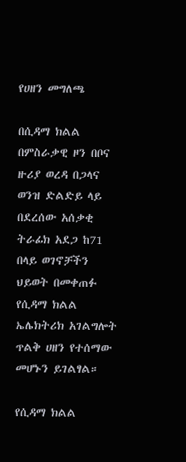የሀዘን መግለጫ

በሲዳማ ክልል በምስራቃዊ ዞን በቦና ዙሪያ ወረዳ በጋላና ወንዝ ድልድይ ላይ በደረሰው አሰቃቂ ትራፊክ አደጋ ከ71 በላይ ወገኖቻችን ህይወት በመቀጠፉ የሲዳማ ክልል ኤሌክትሪክ አገልግሎት ጥልቅ ሀዘን የተሰማው መሆኑን ይገልፃል።

የሲዳማ ክልል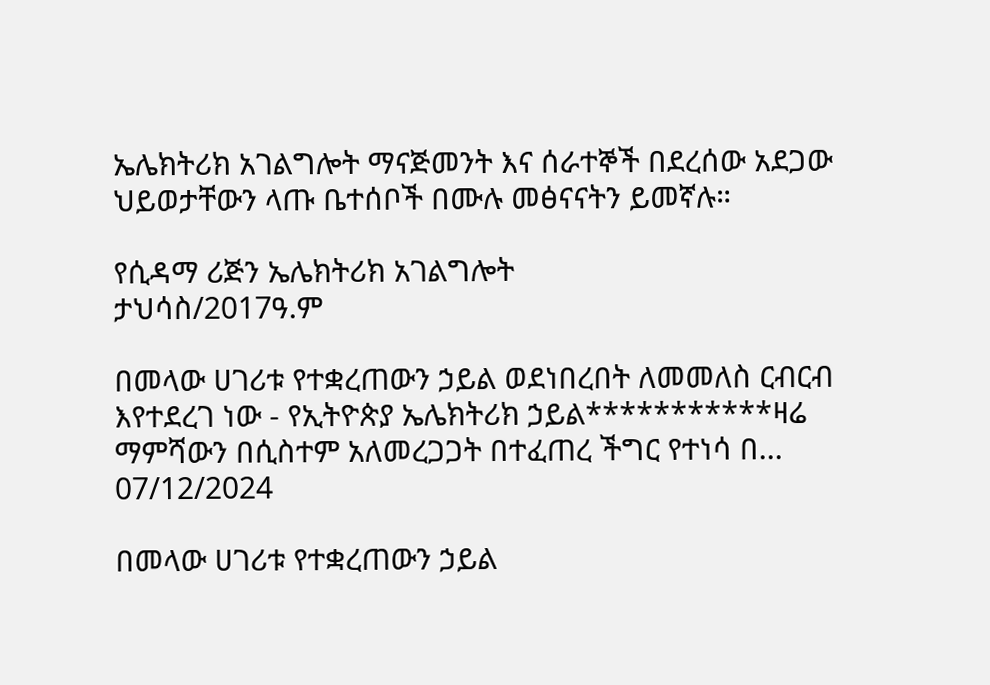ኤሌክትሪክ አገልግሎት ማናጅመንት እና ሰራተኞች በደረሰው አደጋው ህይወታቸውን ላጡ ቤተሰቦች በሙሉ መፅናናትን ይመኛሉ።

የሲዳማ ሪጅን ኤሌክትሪክ አገልግሎት
ታህሳስ/2017ዓ.ም

በመላው ሀገሪቱ የተቋረጠውን ኃይል ወደነበረበት ለመመለስ ርብርብ እየተደረገ ነው - የኢትዮጵያ ኤሌክትሪክ ኃይል***********ዛሬ ማምሻውን በሲስተም አለመረጋጋት በተፈጠረ ችግር የተነሳ በ...
07/12/2024

በመላው ሀገሪቱ የተቋረጠውን ኃይል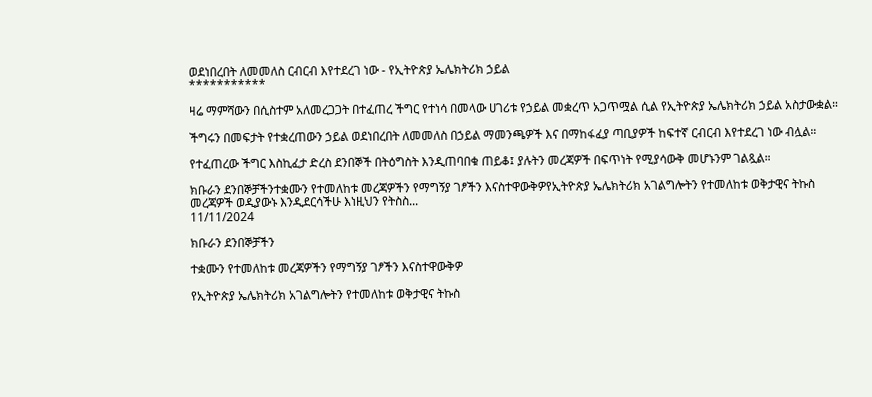ወደነበረበት ለመመለስ ርብርብ እየተደረገ ነው - የኢትዮጵያ ኤሌክትሪክ ኃይል
***********

ዛሬ ማምሻውን በሲስተም አለመረጋጋት በተፈጠረ ችግር የተነሳ በመላው ሀገሪቱ የኃይል መቋረጥ አጋጥሟል ሲል የኢትዮጵያ ኤሌክትሪክ ኃይል አስታውቋል።

ችግሩን በመፍታት የተቋረጠውን ኃይል ወደነበረበት ለመመለስ በኃይል ማመንጫዎች እና በማከፋፈያ ጣቢያዎች ከፍተኛ ርብርብ እየተደረገ ነው ብሏል።

የተፈጠረው ችግር እስኪፈታ ድረስ ደንበኞች በትዕግስት እንዲጠባበቁ ጠይቆ፤ ያሉትን መረጃዎች በፍጥነት የሚያሳውቅ መሆኑንም ገልጿል።

ክቡራን ደንበኞቻችንተቋሙን የተመለከቱ መረጃዎችን የማግኝያ ገፆችን እናስተዋውቅዎየኢትዮጵያ ኤሌክትሪክ አገልግሎትን የተመለከቱ ወቅታዊና ትኩስ መረጃዎች ወዲያውኑ እንዲደርሳችሁ እነዚህን የትስስ...
11/11/2024

ክቡራን ደንበኞቻችን

ተቋሙን የተመለከቱ መረጃዎችን የማግኝያ ገፆችን እናስተዋውቅዎ

የኢትዮጵያ ኤሌክትሪክ አገልግሎትን የተመለከቱ ወቅታዊና ትኩስ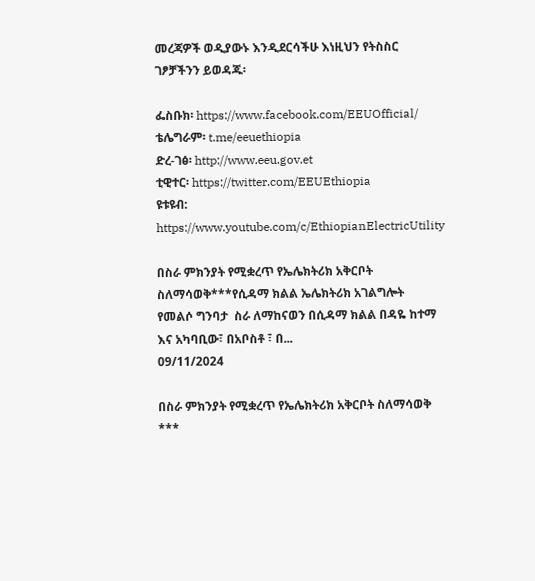መረጃዎች ወዲያውኑ እንዲደርሳችሁ እነዚህን የትስስር ገፆቻችንን ይወዳጁ፡

ፌስቡክ፡ https://www.facebook.com/EEUOfficial/
ቴሌግራም፡ t.me/eeuethiopia
ድረ-ገፅ፡ http://www.eeu.gov.et
ቲዊተር፡ https://twitter.com/EEUEthiopia
ዩቱዩብ: https://www.youtube.com/c/EthiopianElectricUtility

በስራ ምክንያት የሚቋረጥ የኤሌክትሪክ አቅርቦት ስለማሳወቅ***የሲዳማ ክልል ኤሌክትሪክ አገልግሎት  የመልሶ ግንባታ  ስራ ለማከናወን በሲዳማ ክልል በዳዬ ከተማ እና አካባቢው፣ በአቦስቶ ፣ በ...
09/11/2024

በስራ ምክንያት የሚቋረጥ የኤሌክትሪክ አቅርቦት ስለማሳወቅ
***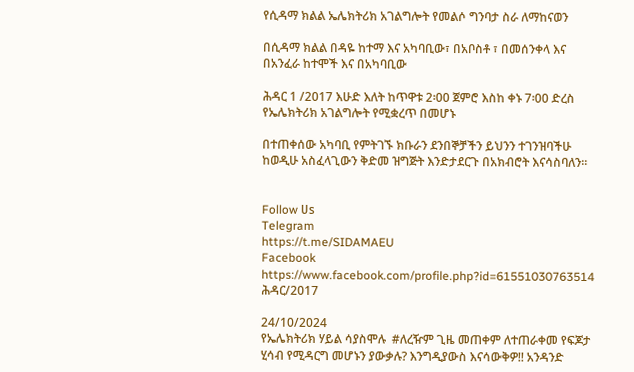የሲዳማ ክልል ኤሌክትሪክ አገልግሎት የመልሶ ግንባታ ስራ ለማከናወን

በሲዳማ ክልል በዳዬ ከተማ እና አካባቢው፣ በአቦስቶ ፣ በመሰንቀላ እና በአንፈራ ከተሞች እና በአካባቢው

ሕዳር 1 /2017 እሁድ እለት ከጥዋቱ 2፡00 ጀምሮ እስከ ቀኑ 7፡00 ድረስ የኤሌክትሪክ አገልግሎት የሚቋረጥ በመሆኑ

በተጠቀሰው አካባቢ የምትገኙ ክቡራን ደንበኞቻችን ይህንን ተገንዝባችሁ ከወዲሁ አስፈላጊውን ቅድመ ዝግጅት እንድታደርጉ በአክብሮት እናሳስባለን፡፡


Follow ሀs
Telegram
https://t.me/SIDAMAEU
Facebook
https://www.facebook.com/profile.php?id=61551030763514
ሕዳር/2017

24/10/2024
የኤሌክትሪክ ሃይል ሳያስሞሉ  #ለረዥም ጊዜ መጠቀም ለተጠራቀመ የፍጆታ ሂሳብ የሚዳርግ መሆኑን ያውቃሉ? እንግዲያውስ እናሳውቅዎ!! አንዳንድ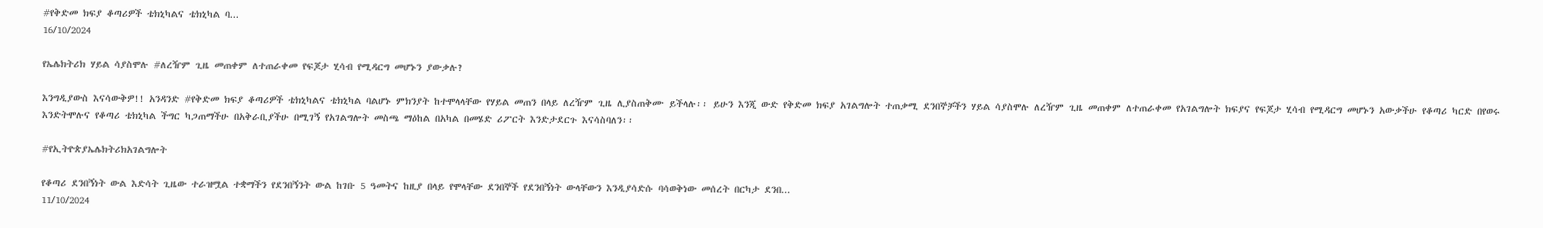#የቅድመ ክፍያ ቆጣሪዎች ቴክኒካልና ቴክኒካል ባ...
16/10/2024

የኤሌክትሪክ ሃይል ሳያስሞሉ #ለረዥም ጊዜ መጠቀም ለተጠራቀመ የፍጆታ ሂሳብ የሚዳርግ መሆኑን ያውቃሉ?

እንግዲያውስ እናሳውቅዎ!! አንዳንድ #የቅድመ ክፍያ ቆጣሪዎች ቴክኒካልና ቴክኒካል ባልሆኑ ምክንያት ከተሞላላቸው የሃይል መጠን በላይ ለረዥም ጊዜ ሊያስጠቅሙ ይችላሉ፡፡ ይሁን እንጂ ውድ የቅድመ ክፍያ አገልግሎት ተጠቃሚ ደንበኞቻችን ሃይል ሳያስሞሉ ለረዥም ጊዜ መጠቀም ለተጠራቀመ የአገልግሎት ክፍያና የፍጆታ ሂሳብ የሚዳርግ መሆኑን አውቃችሁ የቆጣሪ ካርድ በየወሩ እንድትሞሉና የቆጣሪ ቴክኒካል ችግር ካጋጠማችሁ በአቅራቢያችሁ በሚገኝ የአገልግሎት መስጫ ማዕከል በአካል በመሄድ ሪፖርት እንድታደርጉ እናሳስባለን፡፡

#የኢትዮጵያኤሌክትሪክአገልግሎት

የቆጣሪ ደንበኝነት ውል እድሳት ጊዜው ተራዝሟል ተቋማችን የደንበኝንት ውል ከገቡ 5 ዓመትና ከዚያ በላይ የሞላቸው ደንበኞች የደንበኝነት ውላቸውን እንዲያሳድሱ ባሳወቅነው መሰረት በርካታ ደንበ...
11/10/2024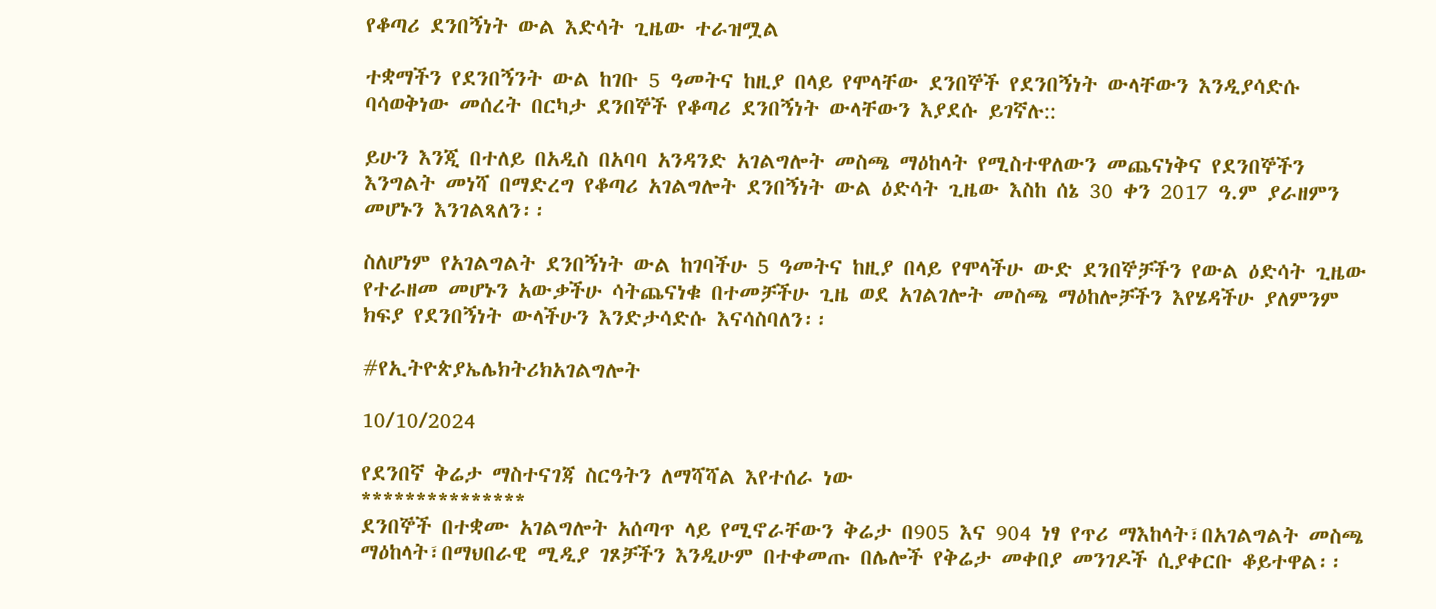የቆጣሪ ደንበኝነት ውል እድሳት ጊዜው ተራዝሟል

ተቋማችን የደንበኝንት ውል ከገቡ 5 ዓመትና ከዚያ በላይ የሞላቸው ደንበኞች የደንበኝነት ውላቸውን እንዲያሳድሱ ባሳወቅነው መሰረት በርካታ ደንበኞች የቆጣሪ ደንበኝነት ውላቸውን እያደሱ ይገኛሉ::

ይሁን እንጂ በተለይ በአዲስ በአባባ አንዳንድ አገልግሎት መስጫ ማዕከላት የሚስተዋለውን መጨናነቅና የደንበኞችን እንግልት መነሻ በማድረግ የቆጣሪ አገልግሎት ደንበኝነት ውል ዕድሳት ጊዜው እስከ ሰኔ 30 ቀን 2017 ዓ.ም ያራዘምን መሆኑን እንገልጻለን፡፡

ስለሆነም የአገልግልት ደንበኝነት ውል ከገባችሁ 5 ዓመትና ከዚያ በላይ የሞላችሁ ውድ ደንበኞቻችን የውል ዕድሳት ጊዜው የተራዘመ መሆኑን አውቃችሁ ሳትጨናነቁ በተመቻችሁ ጊዜ ወደ አገልገሎት መስጫ ማዕከሎቻችን እየሄዳችሁ ያለምንም ክፍያ የደንበኝነት ውላችሁን እንድታሳድሱ እናሳስባለን፡፡

#የኢትዮጵያኤሌክትሪክአገልግሎት

10/10/2024

የደንበኛ ቅሬታ ማስተናገጃ ስርዓትን ለማሻሻል እየተሰራ ነው
***************
ደንበኞች በተቋሙ አገልግሎት አሰጣጥ ላይ የሚኖራቸውን ቅሬታ በ905 እና 904 ነፃ የጥሪ ማእከላት፣በአገልግልት መስጫ ማዕከላት፣በማህበራዊ ሚዲያ ገጾቻችን እንዲሁም በተቀመጡ በሌሎች የቅሬታ መቀበያ መንገዶች ሲያቀርቡ ቆይተዋል፡፡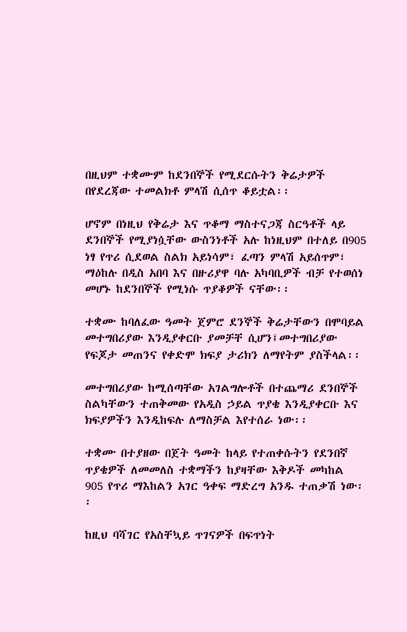በዚህም ተቋሙም ከደንበኞች የሚደርሱትን ቅሬታዎች በየደረጃው ተመልክቶ ምላሽ ሲሰጥ ቆይቷል፡፡

ሆኖም በነዚህ የቅሬታ እና ጥቆማ ማስተናጋጃ ስርዓቶች ላይ ደንበኞች የሚያነሷቸው ውስንነቶች አሉ ከነዚህም በተለይ በ905 ነፃ የጥሪ ሲደወል ስልክ አይነሳም፣ ፈጣን ምላሽ አይሰጥም፣ ማዕከሉ በዲስ አበባ እና በዙሪያዋ ባሉ አካባቢዎች ብቻ የተወሰነ መሆኑ ከደንበኞች የሚነሱ ጥያቆዎች ናቸው፡፡

ተቋሙ ከባለፈው ዓመት ጀምሮ ደንኞች ቅሬታቸውን በሞባይል መተግበሪያው እንዲያቀርቡ ያመቻቸ ሲሆን፤መተግበሪያው የፍጆታ መጠንና የቀድሞ ክፍያ ታሪክን ለማየትም ያስችላል፡፡

መተግበሪያው ከሚሰጣቸው አገልግሎቶች በተጨማሪ ደንበኞች ስልካቸውን ተጠቅመው የአዲስ ኃይል ጥያቄ እንዲያቀርቡ እና ክፍያዎችን እንዲከፍሉ ለማስቻል እየተሰራ ነው፡፡

ተቋሙ በተያዘው በጀት ዓመት ከላይ የተጠቀሱትን የደንበኛ ጥያቄዎች ለመመለስ ተቋማችን ከያዛቸው እቅዶች መካከል 905 የጥሪ ማእከልን አገር ዓቀፍ ማድረግ አንዱ ተጠቃሽ ነው፡፡

ከዚህ ባሻገር የአስቸኳይ ጥገናዎች በፍጥነት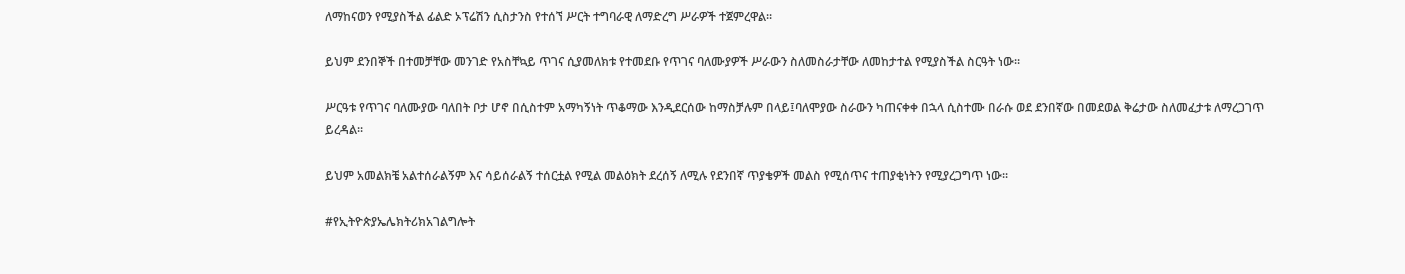ለማከናወን የሚያስችል ፊልድ ኦፕሬሽን ሲስታንስ የተሰኘ ሥርት ተግባራዊ ለማድረግ ሥራዎች ተጀምረዋል፡፡

ይህም ደንበኞች በተመቻቸው መንገድ የአስቸኳይ ጥገና ሲያመለክቱ የተመደቡ የጥገና ባለሙያዎች ሥራውን ስለመስራታቸው ለመከታተል የሚያስችል ስርዓት ነው፡፡

ሥርዓቱ የጥገና ባለሙያው ባለበት ቦታ ሆኖ በሲስተም አማካኝነት ጥቆማው እንዲደርሰው ከማስቻሉም በላይ፤ባለሞያው ስራውን ካጠናቀቀ በኋላ ሲስተሙ በራሱ ወደ ደንበኛው በመደወል ቅሬታው ስለመፈታቱ ለማረጋገጥ ይረዳል፡፡

ይህም አመልክቼ አልተሰራልኝም እና ሳይሰራልኝ ተሰርቷል የሚል መልዕክት ደረሰኝ ለሚሉ የደንበኛ ጥያቄዎች መልስ የሚሰጥና ተጠያቂነትን የሚያረጋግጥ ነው፡፡

#የኢትዮጵያኤሌክትሪክአገልግሎት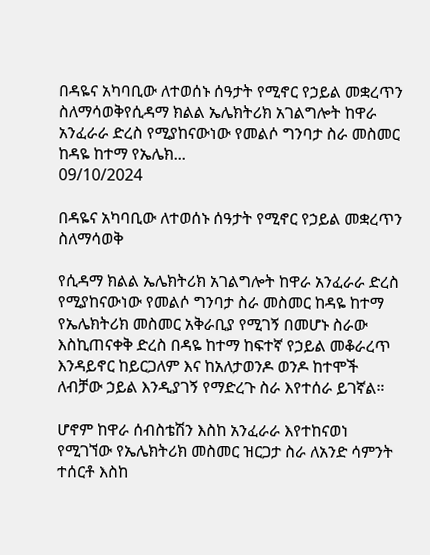በዳዬና አካባቢው ለተወሰኑ ሰዓታት የሚኖር የኃይል መቋረጥን ስለማሳወቅየሲዳማ ክልል ኤሌክትሪክ አገልግሎት ከዋራ አንፈራራ ድረስ የሚያከናውነው የመልሶ ግንባታ ስራ መስመር ከዳዬ ከተማ የኤሌክ...
09/10/2024

በዳዬና አካባቢው ለተወሰኑ ሰዓታት የሚኖር የኃይል መቋረጥን ስለማሳወቅ

የሲዳማ ክልል ኤሌክትሪክ አገልግሎት ከዋራ አንፈራራ ድረስ የሚያከናውነው የመልሶ ግንባታ ስራ መስመር ከዳዬ ከተማ የኤሌክትሪክ መስመር አቅራቢያ የሚገኝ በመሆኑ ስራው እስኪጠናቀቅ ድረስ በዳዬ ከተማ ከፍተኛ የኃይል መቆራረጥ እንዳይኖር ከይርጋለም እና ከአለታወንዶ ወንዶ ከተሞች ለብቻው ኃይል እንዲያገኝ የማድረጉ ስራ እየተሰራ ይገኛል።

ሆኖም ከዋራ ሰብስቴሽን እስከ አንፈራራ እየተከናወነ የሚገኘው የኤሌክትሪክ መስመር ዝርጋታ ስራ ለአንድ ሳምንት ተሰርቶ እስከ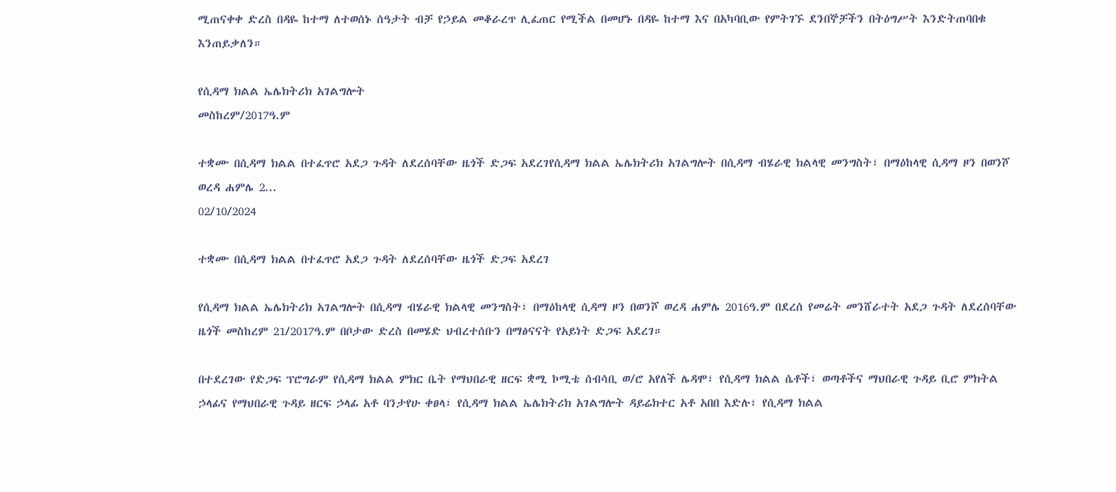ሚጠናቀቀ ድረስ በዳዬ ከተማ ለተወሰኑ ሰዓታት ብቻ የኃይል መቆራረጥ ሊፈጠር የሚችል በመሆኑ በዳዬ ከተማ እና በአካባቢው የምትገኙ ደንበኞቻችን በትዕግሥት እንድትጠባበቁ እንጠይቃለን።

የሲዳማ ክልል ኤሌክትሪክ አገልግሎት
መስከረም/2017ዓ.ም

ተቋሙ በሲዳማ ክልል በተፈጥሮ አደጋ ጉዳት ለደረሰባቸው ዜጎች ድጋፍ አደረገየሲዳማ ክልል ኤሌክትሪክ አገልግሎት በሲዳማ ብሄራዊ ክልላዊ መንግስት፣ በማዕከላዊ ሲዳማ ዞን በወንሾ ወረዳ ሐምሌ 2...
02/10/2024

ተቋሙ በሲዳማ ክልል በተፈጥሮ አደጋ ጉዳት ለደረሰባቸው ዜጎች ድጋፍ አደረገ

የሲዳማ ክልል ኤሌክትሪክ አገልግሎት በሲዳማ ብሄራዊ ክልላዊ መንግስት፣ በማዕከላዊ ሲዳማ ዞን በወንሾ ወረዳ ሐምሌ 2016ዓ.ም በደረሰ የመሬት መንሸራተት አደጋ ጉዳት ለደረሰባቸው ዜጎች መስከረም 21/2017ዓ.ም በቦታው ድረስ በመሄድ ህብረተሰቡን በማፅናናት የአይነት ድጋፍ አደረገ።

በተደረገው የድጋፍ ፕሮግራም የሲዳማ ክልል ምክር ቤት የማህበራዊ ዘርፍ ቋሚ ኮሚቴ ሰብሳቢ ወ/ሮ አየለች ሌዳሞ፣ የሲዳማ ክልል ሴቶች፣ ወጣቶችና ማህበራዊ ጉዳይ ቢሮ ምክትል ኃላፊና የማህበራዊ ጉዳይ ዘርፍ ኃላፊ አቶ ባንታየሁ ቀፀላ፣ የሲዳማ ክልል ኤሌክትሪክ አገልግሎት ዳይሬክተር አቶ አበበ እድሉ፣ የሲዳማ ክልል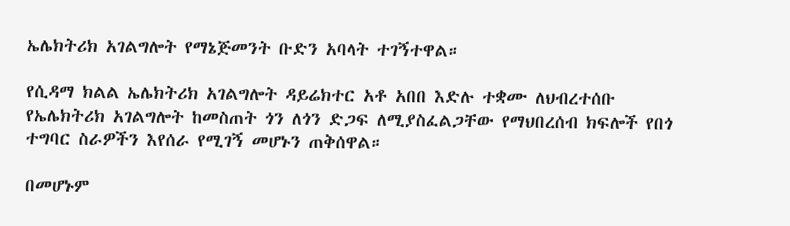ኤሌክትሪክ አገልግሎት የማኔጅመንት ቡድን አባላት ተገኝተዋል።

የሲዳማ ክልል ኤሌክትሪክ አገልግሎት ዳይሬክተር አቶ አበበ እድሉ ተቋሙ ለህብረተሰቡ የኤሌክትሪክ አገልግሎት ከመስጠት ጎን ለጎን ድጋፍ ለሚያስፈልጋቸው የማህበረሰብ ክፍሎች የበጎ ተግባር ስራዎችን እየሰራ የሚገኝ መሆኑን ጠቅሰዋል።

በመሆኑም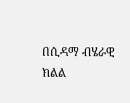በሲዳማ ብሄራዊ ክልል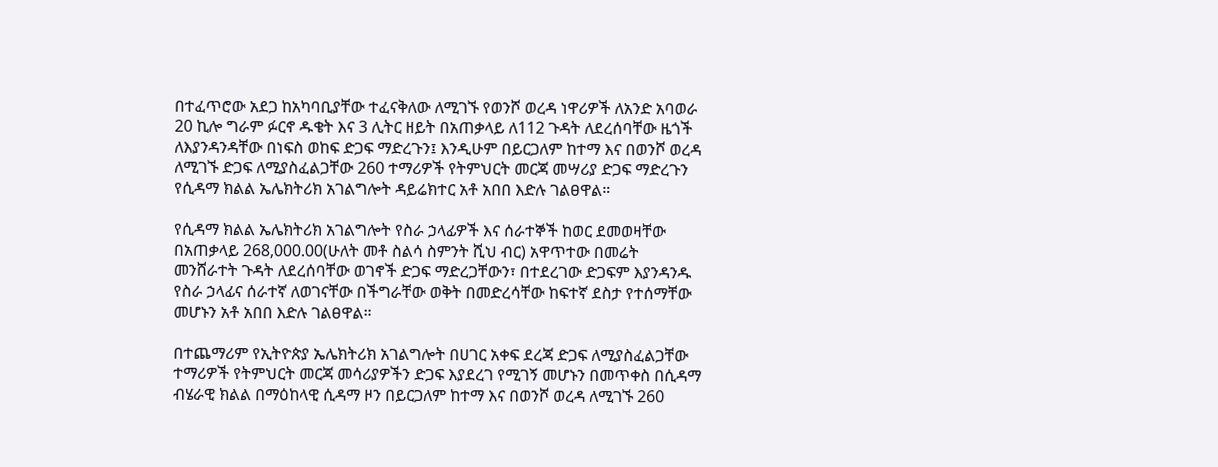በተፈጥሮው አደጋ ከአካባቢያቸው ተፈናቅለው ለሚገኙ የወንሾ ወረዳ ነዋሪዎች ለአንድ አባወራ 20 ኪሎ ግራም ፉርኖ ዱቄት እና 3 ሊትር ዘይት በአጠቃላይ ለ112 ጉዳት ለደረሰባቸው ዜጎች ለእያንዳንዳቸው በነፍስ ወከፍ ድጋፍ ማድረጉን፤ እንዲሁም በይርጋለም ከተማ እና በወንሾ ወረዳ ለሚገኙ ድጋፍ ለሚያስፈልጋቸው 260 ተማሪዎች የትምህርት መርጃ መሣሪያ ድጋፍ ማድረጉን የሲዳማ ክልል ኤሌክትሪክ አገልግሎት ዳይሬክተር አቶ አበበ እድሉ ገልፀዋል።

የሲዳማ ክልል ኤሌክትሪክ አገልግሎት የስራ ኃላፊዎች እና ሰራተኞች ከወር ደመወዛቸው በአጠቃላይ 268,000.00(ሁለት መቶ ስልሳ ስምንት ሺህ ብር) አዋጥተው በመሬት መንሸራተት ጉዳት ለደረሰባቸው ወገኖች ድጋፍ ማድረጋቸውን፣ በተደረገው ድጋፍም እያንዳንዱ የስራ ኃላፊና ሰራተኛ ለወገናቸው በችግራቸው ወቅት በመድረሳቸው ከፍተኛ ደስታ የተሰማቸው መሆኑን አቶ አበበ እድሉ ገልፀዋል።

በተጨማሪም የኢትዮጵያ ኤሌክትሪክ አገልግሎት በሀገር አቀፍ ደረጃ ድጋፍ ለሚያስፈልጋቸው ተማሪዎች የትምህርት መርጃ መሳሪያዎችን ድጋፍ እያደረገ የሚገኝ መሆኑን በመጥቀስ በሲዳማ ብሄራዊ ክልል በማዕከላዊ ሲዳማ ዞን በይርጋለም ከተማ እና በወንሾ ወረዳ ለሚገኙ 260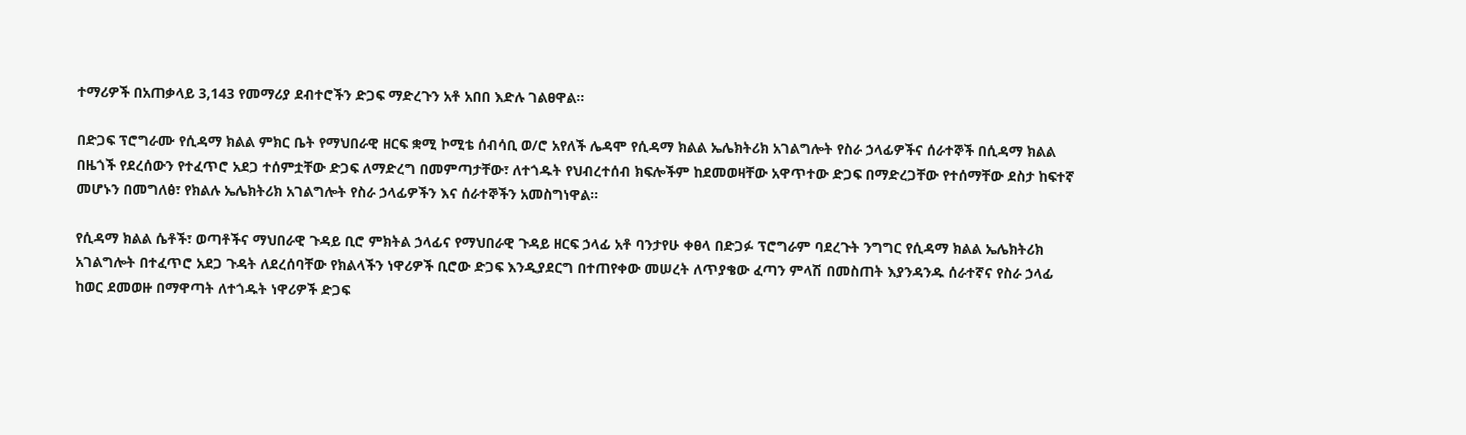ተማሪዎች በአጠቃላይ 3,143 የመማሪያ ደብተሮችን ድጋፍ ማድረጉን አቶ አበበ እድሉ ገልፀዋል።

በድጋፍ ፕሮግራሙ የሲዳማ ክልል ምክር ቤት የማህበራዊ ዘርፍ ቋሚ ኮሚቴ ሰብሳቢ ወ/ሮ አየለች ሌዳሞ የሲዳማ ክልል ኤሌክትሪክ አገልግሎት የስራ ኃላፊዎችና ሰራተኞች በሲዳማ ክልል በዜጎች የደረሰውን የተፈጥሮ አደጋ ተሰምቷቸው ድጋፍ ለማድረግ በመምጣታቸው፣ ለተጎዱት የህብረተሰብ ክፍሎችም ከደመወዛቸው አዋጥተው ድጋፍ በማድረጋቸው የተሰማቸው ደስታ ከፍተኛ መሆኑን በመግለፅ፣ የክልሉ ኤሌክትሪክ አገልግሎት የስራ ኃላፊዎችን እና ሰራተኞችን አመስግነዋል።

የሲዳማ ክልል ሴቶች፣ ወጣቶችና ማህበራዊ ጉዳይ ቢሮ ምክትል ኃላፊና የማህበራዊ ጉዳይ ዘርፍ ኃላፊ አቶ ባንታየሁ ቀፀላ በድጋፉ ፕሮግራም ባደረጉት ንግግር የሲዳማ ክልል ኤሌክትሪክ አገልግሎት በተፈጥሮ አደጋ ጉዳት ለደረሰባቸው የክልላችን ነዋሪዎች ቢሮው ድጋፍ እንዲያደርግ በተጠየቀው መሠረት ለጥያቄው ፈጣን ምላሽ በመስጠት እያንዳንዱ ሰራተኛና የስራ ኃላፊ ከወር ደመወዙ በማዋጣት ለተጎዱት ነዋሪዎች ድጋፍ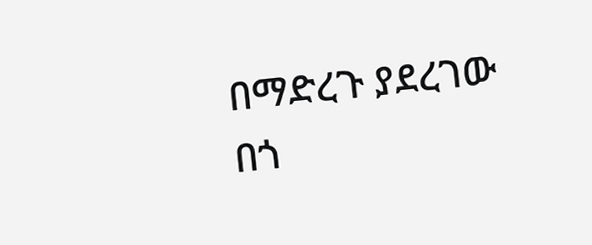በማድረጉ ያደረገው በጎ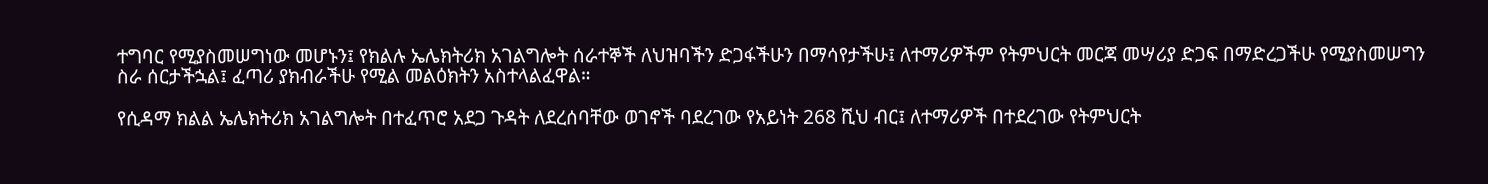ተግባር የሚያስመሠግነው መሆኑን፤ የክልሉ ኤሌክትሪክ አገልግሎት ሰራተኞች ለህዝባችን ድጋፋችሁን በማሳየታችሁ፤ ለተማሪዎችም የትምህርት መርጃ መሣሪያ ድጋፍ በማድረጋችሁ የሚያስመሠግን ስራ ሰርታችኋል፤ ፈጣሪ ያክብራችሁ የሚል መልዕክትን አስተላልፈዋል።

የሲዳማ ክልል ኤሌክትሪክ አገልግሎት በተፈጥሮ አደጋ ጉዳት ለደረሰባቸው ወገኖች ባደረገው የአይነት 268 ሺህ ብር፤ ለተማሪዎች በተደረገው የትምህርት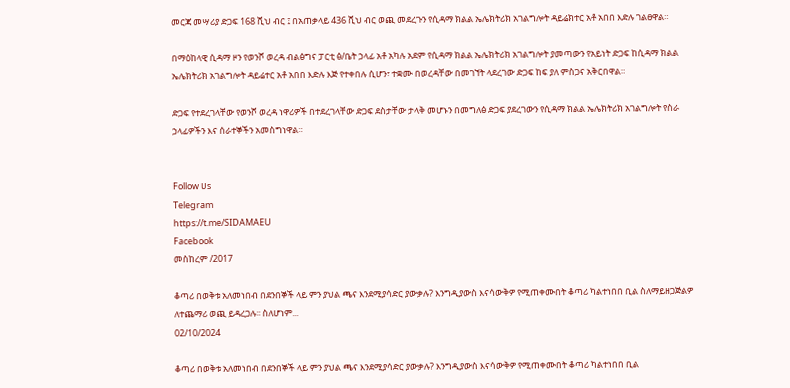መርጃ መሣሪያ ድጋፍ 168 ሺህ ብር ፤ በአጠቃላይ 436 ሺህ ብር ወጪ መደረጉን የሲዳማ ክልል ኤሌክትሪክ አገልግሎት ዳይሬክተር አቶ አበበ እድሉ ገልፀዋል።

በማዕከላዊ ሲዳማ ዞን የወንሾ ወረዳ ብልፅግና ፓርቲ ፅ/ቤት ኃላፊ አቶ አካሉ አደም የሲዳማ ክልል ኤሌክትሪክ አገልግሎት ያመጣውን የአይነት ድጋፍ ከሲዳማ ክልል ኤሌክትሪክ አገልግሎት ዳይሬተር አቶ አበበ እድሉ እጅ የተቀበሉ ሲሆን፣ ተቋሙ በወረዳቸው በመገኘት ላደረገው ድጋፍ ከፍ ያለ ምስጋና አቅርበዋል።

ድጋፍ የተደረገላቸው የወንሾ ወረዳ ነዋሪዎች በተደረገላቸው ድጋፍ ደስታቸው ታላቅ መሆኑን በመግለፅ ድጋፍ ያደረገውን የሲዳማ ክልል ኤሌክትሪክ አገልግሎት የስራ ኃላፊዎችን እና ሰራተኞችን አመስግነዋል።


Follow ሀs
Telegram
https://t.me/SIDAMAEU
Facebook
መስከረም /2017

ቆጣሪ በወቅቱ አለመነበብ በደንበኞች ላይ ምን ያህል ጫና እንደሚያሳድር ያውቃሉ? እንግዲያውስ እናሳውቅዎ የሚጠቀሙበት ቆጣሪ ካልተነበበ ቢል ስለማይዘጋጅልዎ ለተጨማሪ ወጪ ይዳረጋሉ፡፡ ስለሆነም...
02/10/2024

ቆጣሪ በወቅቱ አለመነበብ በደንበኞች ላይ ምን ያህል ጫና እንደሚያሳድር ያውቃሉ? እንግዲያውስ እናሳውቅዎ የሚጠቀሙበት ቆጣሪ ካልተነበበ ቢል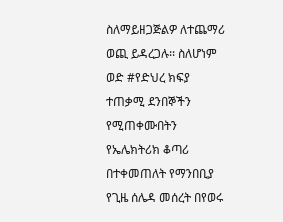ስለማይዘጋጅልዎ ለተጨማሪ ወጪ ይዳረጋሉ፡፡ ስለሆነም ወድ #የድህረ ክፍያ ተጠቃሚ ደንበኞችን የሚጠቀሙበትን የኤሌክትሪክ ቆጣሪ በተቀመጠለት የማንበቢያ የጊዜ ሰሌዳ መሰረት በየወሩ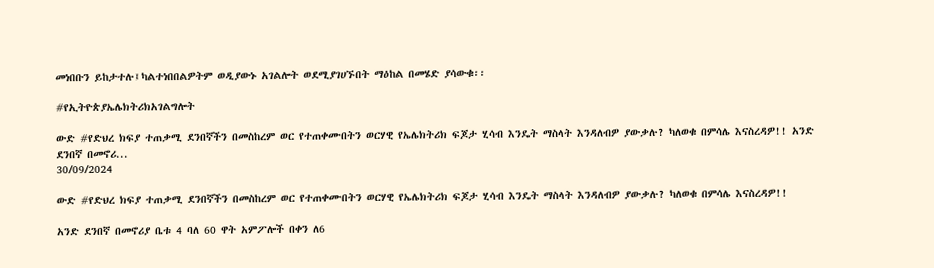መነበቡን ይከታተሉ፤ካልተነበበልዎትም ወዲያውኑ አገልሎት ወደሚያገሀኙበት ማዕከል በመሄድ ያሳውቁ፡፡

#የኢትዮጵያኤሌክትሪክአገልግሎት

ውድ #የድህረ ክፍያ ተጠቃሚ ደንበኛችን በመስከረም ወር የተጠቀሙበትን ወርሃዊ የኤሌክትሪክ ፍጆታ ሂሳብ እንዴት ማስላት እንዳለብዎ ያውቃሉ? ካለወቁ በምሳሌ እናስረዳዎ!! አንድ ደንበኛ በመኖሪ...
30/09/2024

ውድ #የድህረ ክፍያ ተጠቃሚ ደንበኛችን በመስከረም ወር የተጠቀሙበትን ወርሃዊ የኤሌክትሪክ ፍጆታ ሂሳብ እንዴት ማስላት እንዳለብዎ ያውቃሉ? ካለወቁ በምሳሌ እናስረዳዎ!!

አንድ ደንበኛ በመኖሪያ ቤቱ 4 ባለ 60 ዋት አምፖሎች በቀን ለ6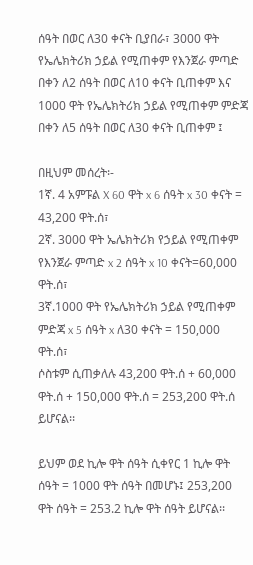ሰዓት በወር ለ30 ቀናት ቢያበራ፣ 3000 ዋት የኤሌክትሪክ ኃይል የሚጠቀም የእንጀራ ምጣድ በቀን ለ2 ሰዓት በወር ለ10 ቀናት ቢጠቀም እና 1000 ዋት የኤሌክትሪክ ኃይል የሚጠቀም ምድጃ በቀን ለ5 ሰዓት በወር ለ30 ቀናት ቢጠቀም ፤

በዚህም መሰረት፡-
1ኛ. 4 አምፑል X 60 ዋት x 6 ሰዓት x 30 ቀናት = 43,200 ዋት.ሰ፣
2ኛ. 3000 ዋት ኤሌክትሪክ የኃይል የሚጠቀም የእንጀራ ምጣድ x 2 ሰዓት x 10 ቀናት=60,000 ዋት.ሰ፣
3ኛ.1000 ዋት የኤሌክትሪክ ኃይል የሚጠቀም ምድጃ x 5 ሰዓት x ለ30 ቀናት = 150,000 ዋት.ሰ፣
ሶስቱም ሲጠቃለሉ 43,200 ዋት.ሰ + 60,000 ዋት.ሰ + 150,000 ዋት.ሰ = 253,200 ዋት.ሰ ይሆናል፡፡

ይህም ወደ ኪሎ ዋት ሰዓት ሲቀየር 1 ኪሎ ዋት ሰዓት = 1000 ዋት ሰዓት በመሆኑ፤ 253,200 ዋት ሰዓት = 253.2 ኪሎ ዋት ሰዓት ይሆናል፡፡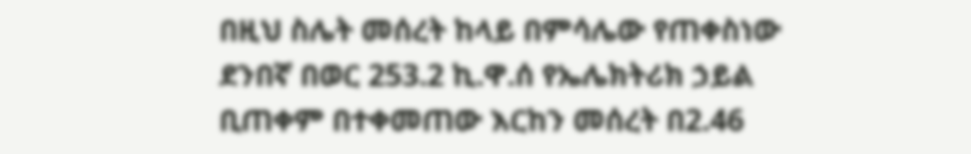በዚህ ስሌት መሰረት ከላይ በምሳሌው የጠቀስነው ደንበኛ በወር 253.2 ኪ.ዋ.ሰ የኤሌክትሪክ ኃይል ቢጠቀም በተቀመጠው እርከን መሰረት በ2.46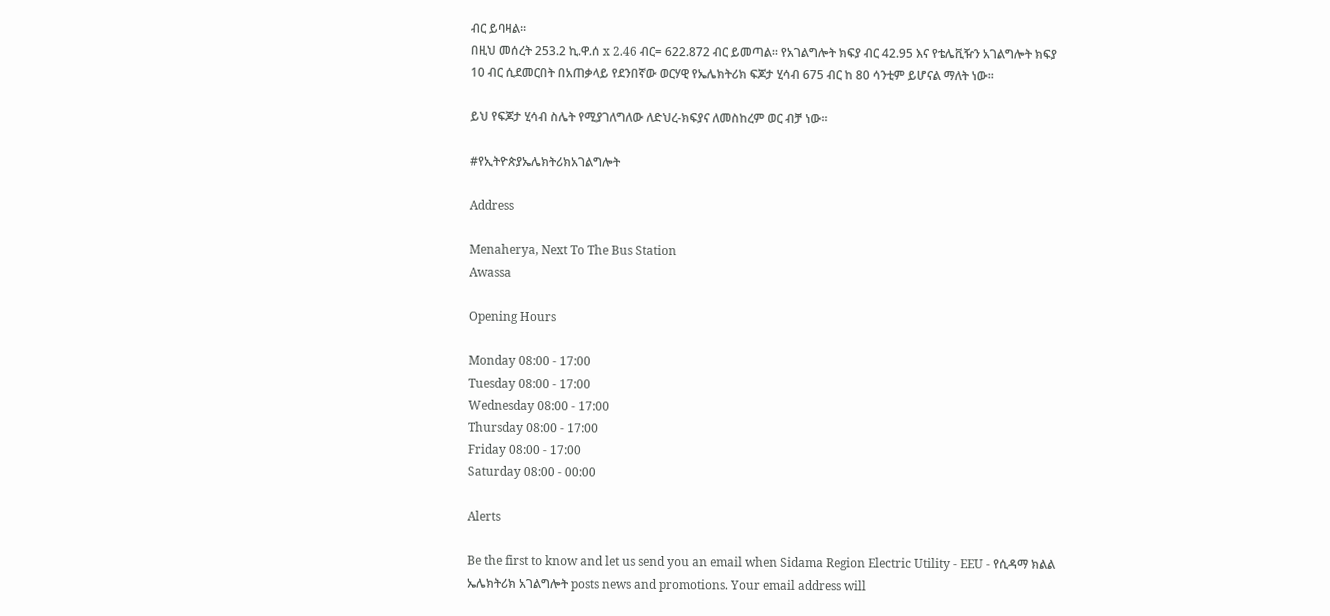ብር ይባዛል፡፡
በዚህ መሰረት 253.2 ኪ.ዋ.ሰ x 2.46 ብር= 622.872 ብር ይመጣል፡፡ የአገልግሎት ክፍያ ብር 42.95 እና የቴሌቪዥን አገልግሎት ክፍያ 10 ብር ሲደመርበት በአጠቃላይ የደንበኛው ወርሃዊ የኤሌክትሪክ ፍጆታ ሂሳብ 675 ብር ከ 80 ሳንቲም ይሆናል ማለት ነው፡፡

ይህ የፍጆታ ሂሳብ ስሌት የሚያገለግለው ለድህረ-ክፍያና ለመስከረም ወር ብቻ ነው፡፡

#የኢትዮጵያኤሌክትሪክአገልግሎት

Address

Menaherya, Next To The Bus Station
Awassa

Opening Hours

Monday 08:00 - 17:00
Tuesday 08:00 - 17:00
Wednesday 08:00 - 17:00
Thursday 08:00 - 17:00
Friday 08:00 - 17:00
Saturday 08:00 - 00:00

Alerts

Be the first to know and let us send you an email when Sidama Region Electric Utility - EEU - የሲዳማ ክልል ኤሌክትሪክ አገልግሎት posts news and promotions. Your email address will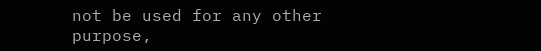not be used for any other purpose,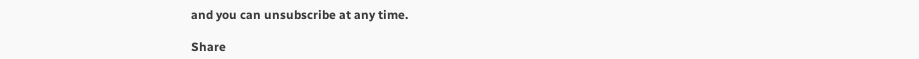and you can unsubscribe at any time.

Share